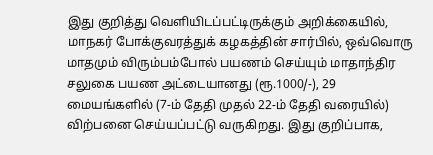இது குறித்து வெளியிடப்பட்டிருக்கும் அறிக்கையில், மாநகர் போக்குவரத்துக் கழகத்தின் சார்பில், ஒவ்வொரு மாதமும் விரும்பம்போல் பயணம் செய்யும் மாதாந்திர சலுகை பயண அட்டையானது (ரூ.1000/-), 29 மையங்களில் (7-ம் தேதி முதல் 22-ம் தேதி வரையில்) விற்பனை செய்யப்பட்டு வருகிறது. இது குறிப்பாக,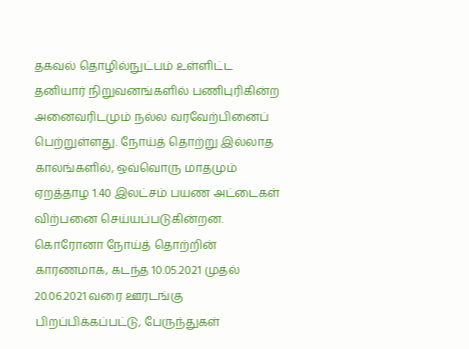தகவல் தொழில்நுட்பம் உள்ளிட்ட தனியார் நிறுவனங்களில் பணிபுரிகின்ற அனைவரிடமும் நல்ல வரவேற்பினைப் பெற்றுள்ளது. நோய்த் தொற்று இல்லாத காலங்களில், ஒவ்வொரு மாதமும் ஏறத்தாழ 1.40 இலட்சம் பயண அட்டைகள் விற்பனை செய்யப்படுகின்றன. கொரோனா நோய்த் தொற்றின் காரணமாக, கடந்த 10.05.2021 முதல் 20.06.2021 வரை ஊரடங்கு பிறப்பிக்கப்பட்டு, பேருந்துகள்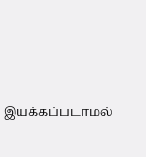இயக்கப்படாமல்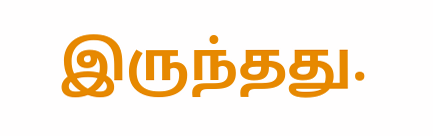இருந்தது.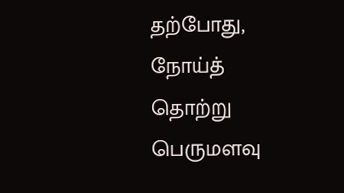தற்போது, நோய்த் தொற்று பெருமளவு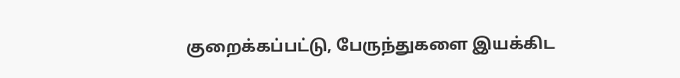குறைக்கப்பட்டு, பேருந்துகளை இயக்கிட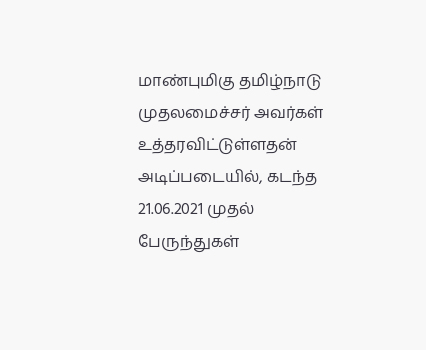மாண்புமிகு தமிழ்நாடு முதலமைச்சர் அவர்கள் உத்தரவிட்டுள்ளதன் அடிப்படையில், கடந்த 21.06.2021 முதல் பேருந்துகள்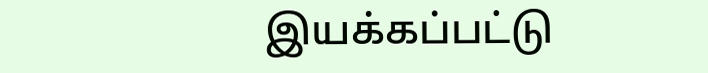இயக்கப்பட்டு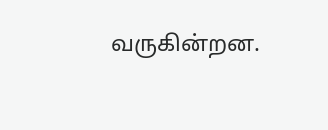வருகின்றன.